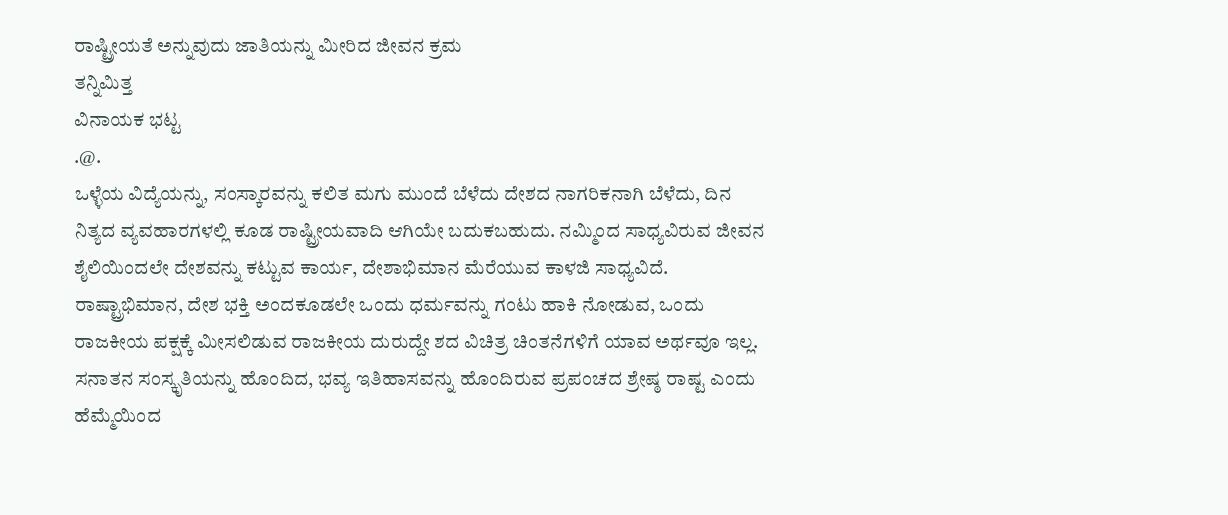ರಾಷ್ಟ್ರೀಯತೆ ಅನ್ನುವುದು ಜಾತಿಯನ್ನು ಮೀರಿದ ಜೀವನ ಕ್ರಮ
ತನ್ನಿಮಿತ್ತ
ವಿನಾಯಕ ಭಟ್ಟ
.@.
ಒಳ್ಳೆಯ ವಿದ್ಯೆಯನ್ನು, ಸಂಸ್ಕಾರವನ್ನು ಕಲಿತ ಮಗು ಮುಂದೆ ಬೆಳೆದು ದೇಶದ ನಾಗರಿಕನಾಗಿ ಬೆಳೆದು, ದಿನ ನಿತ್ಯದ ವ್ಯವಹಾರಗಳಲ್ಲಿ ಕೂಡ ರಾಷ್ಟ್ರೀಯವಾದಿ ಆಗಿಯೇ ಬದುಕಬಹುದು. ನಮ್ಮಿಂದ ಸಾಧ್ಯವಿರುವ ಜೀವನ ಶೈಲಿಯಿಂದಲೇ ದೇಶವನ್ನು ಕಟ್ಟುವ ಕಾರ್ಯ, ದೇಶಾಭಿಮಾನ ಮೆರೆಯುವ ಕಾಳಜಿ ಸಾಧ್ಯವಿದೆ. ರಾಷ್ಟ್ರಾಭಿಮಾನ, ದೇಶ ಭಕ್ತಿ ಅಂದಕೂಡಲೇ ಒಂದು ಧರ್ಮವನ್ನು ಗಂಟು ಹಾಕಿ ನೋಡುವ, ಒಂದು ರಾಜಕೀಯ ಪಕ್ಷಕ್ಕೆ ಮೀಸಲಿಡುವ ರಾಜಕೀಯ ದುರುದ್ದೇ ಶದ ವಿಚಿತ್ರ ಚಿಂತನೆಗಳಿಗೆ ಯಾವ ಅರ್ಥವೂ ಇಲ್ಲ.
ಸನಾತನ ಸಂಸ್ಕೃತಿಯನ್ನು ಹೊಂದಿದ, ಭವ್ಯ ಇತಿಹಾಸವನ್ನು ಹೊಂದಿರುವ ಪ್ರಪಂಚದ ಶ್ರೇಷ್ಠ ರಾಷ್ಟ ಎಂದು ಹೆಮ್ಮೆಯಿಂದ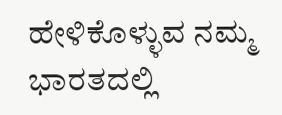ಹೇಳಿಕೊಳ್ಳುವ ನಮ್ಮ ಭಾರತದಲ್ಲಿ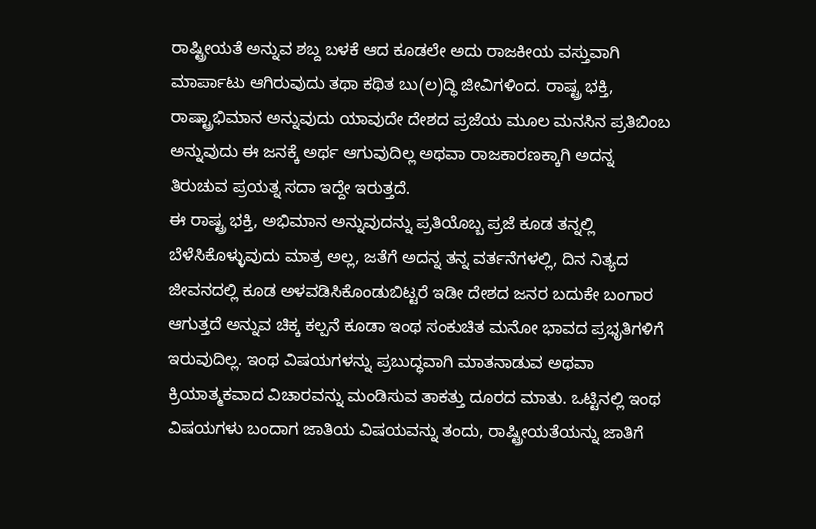ರಾಷ್ಟ್ರೀಯತೆ ಅನ್ನುವ ಶಬ್ದ ಬಳಕೆ ಆದ ಕೂಡಲೇ ಅದು ರಾಜಕೀಯ ವಸ್ತುವಾಗಿ ಮಾರ್ಪಾಟು ಆಗಿರುವುದು ತಥಾ ಕಥಿತ ಬು(ಲ)ದ್ಧಿ ಜೀವಿಗಳಿಂದ. ರಾಷ್ಟ್ರ ಭಕ್ತಿ, ರಾಷ್ಟ್ರಾಭಿಮಾನ ಅನ್ನುವುದು ಯಾವುದೇ ದೇಶದ ಪ್ರಜೆಯ ಮೂಲ ಮನಸಿನ ಪ್ರತಿಬಿಂಬ ಅನ್ನುವುದು ಈ ಜನಕ್ಕೆ ಅರ್ಥ ಆಗುವುದಿಲ್ಲ ಅಥವಾ ರಾಜಕಾರಣಕ್ಕಾಗಿ ಅದನ್ನ ತಿರುಚುವ ಪ್ರಯತ್ನ ಸದಾ ಇದ್ದೇ ಇರುತ್ತದೆ.
ಈ ರಾಷ್ಟ್ರ ಭಕ್ತಿ, ಅಭಿಮಾನ ಅನ್ನುವುದನ್ನು ಪ್ರತಿಯೊಬ್ಬ ಪ್ರಜೆ ಕೂಡ ತನ್ನಲ್ಲಿ ಬೆಳೆಸಿಕೊಳ್ಳುವುದು ಮಾತ್ರ ಅಲ್ಲ, ಜತೆಗೆ ಅದನ್ನ ತನ್ನ ವರ್ತನೆಗಳಲ್ಲಿ, ದಿನ ನಿತ್ಯದ ಜೀವನದಲ್ಲಿ ಕೂಡ ಅಳವಡಿಸಿಕೊಂಡುಬಿಟ್ಟರೆ ಇಡೀ ದೇಶದ ಜನರ ಬದುಕೇ ಬಂಗಾರ ಆಗುತ್ತದೆ ಅನ್ನುವ ಚಿಕ್ಕ ಕಲ್ಪನೆ ಕೂಡಾ ಇಂಥ ಸಂಕುಚಿತ ಮನೋ ಭಾವದ ಪ್ರಭೃತಿಗಳಿಗೆ ಇರುವುದಿಲ್ಲ. ಇಂಥ ವಿಷಯಗಳನ್ನು ಪ್ರಬುದ್ಧವಾಗಿ ಮಾತನಾಡುವ ಅಥವಾ ಕ್ರಿಯಾತ್ಮಕವಾದ ವಿಚಾರವನ್ನು ಮಂಡಿಸುವ ತಾಕತ್ತು ದೂರದ ಮಾತು. ಒಟ್ಟಿನಲ್ಲಿ ಇಂಥ ವಿಷಯಗಳು ಬಂದಾಗ ಜಾತಿಯ ವಿಷಯವನ್ನು ತಂದು, ರಾಷ್ಟ್ರೀಯತೆಯನ್ನು ಜಾತಿಗೆ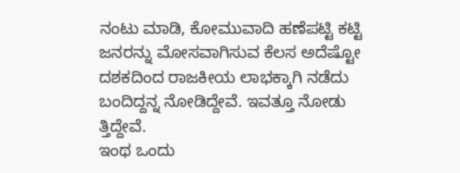ನಂಟು ಮಾಡಿ, ಕೋಮುವಾದಿ ಹಣೆಪಟ್ಟಿ ಕಟ್ಟಿ ಜನರನ್ನು ಮೋಸವಾಗಿಸುವ ಕೆಲಸ ಅದೆಷ್ಟೋ ದಶಕದಿಂದ ರಾಜಕೀಯ ಲಾಭಕ್ಕಾಗಿ ನಡೆದು ಬಂದಿದ್ದನ್ನ ನೋಡಿದ್ದೇವೆ. ಇವತ್ತೂ ನೋಡು ತ್ತಿದ್ದೇವೆ.
ಇಂಥ ಒಂದು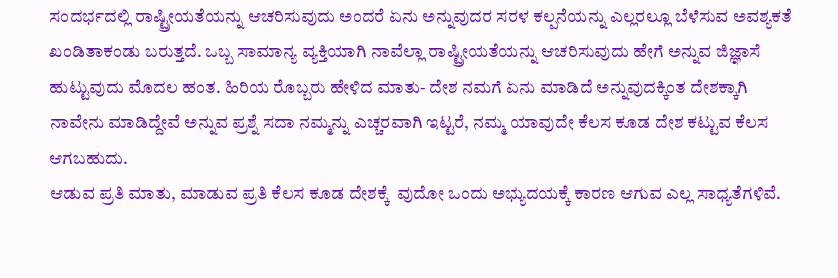ಸಂದರ್ಭದಲ್ಲಿ ರಾಷ್ಟ್ರೀಯತೆಯನ್ನು ಆಚರಿಸುವುದು ಅಂದರೆ ಏನು ಅನ್ನುವುದರ ಸರಳ ಕಲ್ಪನೆಯನ್ನು ಎಲ್ಲರಲ್ಲೂ ಬೆಳೆಸುವ ಅವಶ್ಯಕತೆ ಖಂಡಿತಾಕಂಡು ಬರುತ್ತದೆ. ಒಬ್ಬ ಸಾಮಾನ್ಯ ವ್ಯಕ್ತಿಯಾಗಿ ನಾವೆಲ್ಲಾ ರಾಷ್ಟ್ರೀಯತೆಯನ್ನು ಆಚರಿಸುವುದು ಹೇಗೆ ಅನ್ನುವ ಜಿಜ್ಞಾಸೆ ಹುಟ್ಟುವುದು ಮೊದಲ ಹಂತ. ಹಿರಿಯ ರೊಬ್ಬರು ಹೇಳಿದ ಮಾತು- ದೇಶ ನಮಗೆ ಏನು ಮಾಡಿದೆ ಅನ್ನುವುದಕ್ಕಿಂತ ದೇಶಕ್ಕಾಗಿ ನಾವೇನು ಮಾಡಿದ್ದೇವೆ ಅನ್ನುವ ಪ್ರಶ್ನೆ ಸದಾ ನಮ್ಮನ್ನು ಎಚ್ಚರವಾಗಿ ಇಟ್ಟರೆ, ನಮ್ಮ ಯಾವುದೇ ಕೆಲಸ ಕೂಡ ದೇಶ ಕಟ್ಟುವ ಕೆಲಸ ಆಗಬಹುದು.
ಆಡುವ ಪ್ರತಿ ಮಾತು, ಮಾಡುವ ಪ್ರತಿ ಕೆಲಸ ಕೂಡ ದೇಶಕ್ಕೆ  ವುದೋ ಒಂದು ಅಭ್ಯುದಯಕ್ಕೆ ಕಾರಣ ಆಗುವ ಎಲ್ಲ ಸಾಧ್ಯತೆಗಳಿವೆ.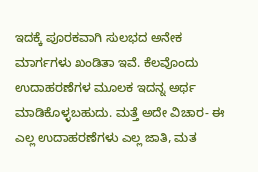ಇದಕ್ಕೆ ಪೂರಕವಾಗಿ ಸುಲಭದ ಅನೇಕ ಮಾರ್ಗಗಳು ಖಂಡಿತಾ ಇವೆ. ಕೆಲವೊಂದು ಉದಾಹರಣೆಗಳ ಮೂಲಕ ಇದನ್ನ ಅರ್ಥ ಮಾಡಿಕೊಳ್ಳಬಹುದು. ಮತ್ತೆ ಅದೇ ವಿಚಾರ- ಈ ಎಲ್ಲ ಉದಾಹರಣೆಗಳು ಎಲ್ಲ ಜಾತಿ, ಮತ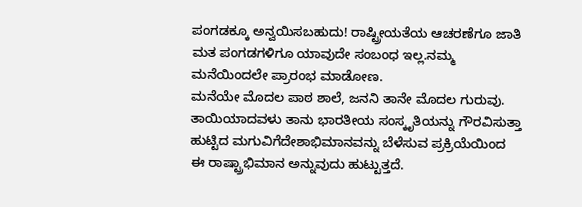ಪಂಗಡಕ್ಕೂ ಅನ್ವಯಿಸಬಹುದು! ರಾಷ್ಟ್ರೀಯತೆಯ ಆಚರಣೆಗೂ ಜಾತಿ ಮತ ಪಂಗಡಗಳಿಗೂ ಯಾವುದೇ ಸಂಬಂಧ ಇಲ್ಲ.ನಮ್ಮ ಮನೆಯಿಂದಲೇ ಪ್ರಾರಂಭ ಮಾಡೋಣ.
ಮನೆಯೇ ಮೊದಲ ಪಾಠ ಶಾಲೆ, ಜನನಿ ತಾನೇ ಮೊದಲ ಗುರುವು. ತಾಯಿಯಾದವಳು ತಾನು ಭಾರತೀಯ ಸಂಸ್ಕೃತಿಯನ್ನು ಗೌರವಿಸುತ್ತಾ ಹುಟ್ಟಿದ ಮಗುವಿಗೆದೇಶಾಭಿಮಾನವನ್ನು ಬೆಳೆಸುವ ಪ್ರಕ್ರಿಯೆಯಿಂದ ಈ ರಾಷ್ಟ್ರಾಭಿಮಾನ ಅನ್ನುವುದು ಹುಟ್ಟುತ್ತದೆ.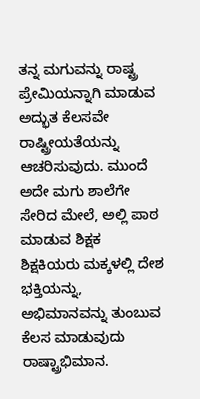ತನ್ನ ಮಗುವನ್ನು ರಾಷ್ಟ್ರ ಪ್ರೇಮಿಯನ್ನಾಗಿ ಮಾಡುವ ಅದ್ಭುತ ಕೆಲಸವೇ ರಾಷ್ಟ್ರೀಯತೆಯನ್ನು ಆಚರಿಸುವುದು. ಮುಂದೆ ಅದೇ ಮಗು ಶಾಲೆಗೇ ಸೇರಿದ ಮೇಲೆ, ಅಲ್ಲಿ ಪಾಠ ಮಾಡುವ ಶಿಕ್ಷಕ ಶಿಕ್ಷಕಿಯರು ಮಕ್ಕಳಲ್ಲಿ ದೇಶ ಭಕ್ತಿಯನ್ನು, ಅಭಿಮಾನವನ್ನು ತುಂಬುವ ಕೆಲಸ ಮಾಡುವುದು ರಾಷ್ಟ್ರಾಭಿಮಾನ.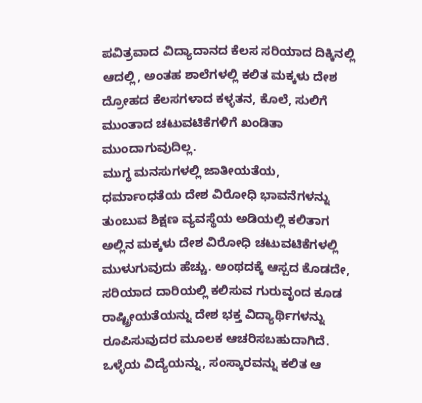ಪವಿತ್ರವಾದ ವಿದ್ಯಾದಾನದ ಕೆಲಸ ಸರಿಯಾದ ದಿಕ್ಕಿನಲ್ಲಿ ಆದಲ್ಲಿ, ಅಂತಹ ಶಾಲೆಗಳಲ್ಲಿ ಕಲಿತ ಮಕ್ಕಳು ದೇಶ ದ್ರೋಹದ ಕೆಲಸಗಳಾದ ಕಳ್ಳತನ, ಕೊಲೆ, ಸುಲಿಗೆ ಮುಂತಾದ ಚಟುವಟಿಕೆಗಳಿಗೆ ಖಂಡಿತಾ ಮುಂದಾಗುವುದಿಲ್ಲ.
ಮುಗ್ಧ ಮನಸುಗಳಲ್ಲಿ ಜಾತೀಯತೆಯ, ಧರ್ಮಾಂಧತೆಯ ದೇಶ ವಿರೋಧಿ ಭಾವನೆಗಳನ್ನು ತುಂಬುವ ಶಿಕ್ಷಣ ವ್ಯವಸ್ಥೆಯ ಅಡಿಯಲ್ಲಿ ಕಲಿತಾಗ ಅಲ್ಲಿನ ಮಕ್ಕಳು ದೇಶ ವಿರೋಧಿ ಚಟುವಟಿಕೆಗಳಲ್ಲಿ ಮುಳುಗುವುದು ಹೆಚ್ಚು. ಅಂಥದಕ್ಕೆ ಆಸ್ಪದ ಕೊಡದೇ, ಸರಿಯಾದ ದಾರಿಯಲ್ಲಿ ಕಲಿಸುವ ಗುರುವೃಂದ ಕೂಡ ರಾಷ್ಟ್ರೀಯತೆಯನ್ನು ದೇಶ ಭಕ್ತ ವಿದ್ಯಾರ್ಥಿಗಳನ್ನು ರೂಪಿಸುವುದರ ಮೂಲಕ ಆಚರಿಸಬಹುದಾಗಿದೆ.
ಒಳ್ಳೆಯ ವಿದ್ಯೆಯನ್ನು, ಸಂಸ್ಕಾರವನ್ನು ಕಲಿತ ಆ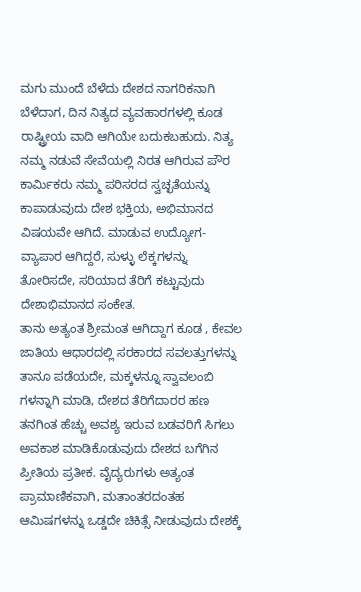ಮಗು ಮುಂದೆ ಬೆಳೆದು ದೇಶದ ನಾಗರಿಕನಾಗಿ ಬೆಳೆದಾಗ, ದಿನ ನಿತ್ಯದ ವ್ಯವಹಾರಗಳಲ್ಲಿ ಕೂಡ ರಾಷ್ಟ್ರೀಯ ವಾದಿ ಆಗಿಯೇ ಬದುಕಬಹುದು. ನಿತ್ಯ ನಮ್ಮ ನಡುವೆ ಸೇವೆಯಲ್ಲಿ ನಿರತ ಆಗಿರುವ ಪೌರ ಕಾರ್ಮಿಕರು ನಮ್ಮ ಪರಿಸರದ ಸ್ವಚ್ಛತೆಯನ್ನು ಕಾಪಾಡುವುದು ದೇಶ ಭಕ್ತಿಯ, ಅಭಿಮಾನದ ವಿಷಯವೇ ಆಗಿದೆ. ಮಾಡುವ ಉದ್ಯೋಗ- ವ್ಯಾಪಾರ ಆಗಿದ್ದರೆ, ಸುಳ್ಳು ಲೆಕ್ಕಗಳನ್ನು ತೋರಿಸದೇ, ಸರಿಯಾದ ತೆರಿಗೆ ಕಟ್ಟುವುದು ದೇಶಾಭಿಮಾನದ ಸಂಕೇತ.
ತಾನು ಅತ್ಯಂತ ಶ್ರೀಮಂತ ಆಗಿದ್ದಾಗ ಕೂಡ , ಕೇವಲ ಜಾತಿಯ ಆಧಾರದಲ್ಲಿ ಸರಕಾರದ ಸವಲತ್ತುಗಳನ್ನು ತಾನೂ ಪಡೆಯದೇ, ಮಕ್ಕಳನ್ನೂ ಸ್ವಾವಲಂಬಿ ಗಳನ್ನಾಗಿ ಮಾಡಿ, ದೇಶದ ತೆರಿಗೆದಾರರ ಹಣ ತನಗಿಂತ ಹೆಚ್ಚು ಅವಶ್ಯ ಇರುವ ಬಡವರಿಗೆ ಸಿಗಲು ಅವಕಾಶ ಮಾಡಿಕೊಡುವುದು ದೇಶದ ಬಗೆಗಿನ ಪ್ರೀತಿಯ ಪ್ರತೀಕ. ವೈದ್ಯರುಗಳು ಅತ್ಯಂತ ಪ್ರಾಮಾಣಿಕವಾಗಿ, ಮತಾಂತರದಂತಹ ಆಮಿಷಗಳನ್ನು ಒಡ್ಡದೇ ಚಿಕಿತ್ಸೆ ನೀಡುವುದು ದೇಶಕ್ಕೆ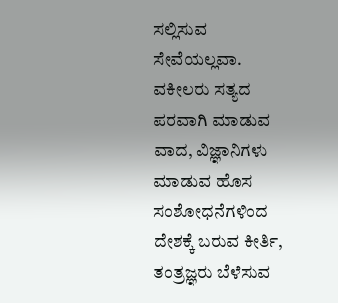ಸಲ್ಲಿಸುವ ಸೇವೆಯಲ್ಲವಾ. ವಕೀಲರು ಸತ್ಯದ ಪರವಾಗಿ ಮಾಡುವ ವಾದ, ವಿಜ್ಞಾನಿಗಳು ಮಾಡುವ ಹೊಸ ಸಂಶೋಧನೆಗಳಿಂದ ದೇಶಕ್ಕೆ ಬರುವ ಕೀರ್ತಿ, ತಂತ್ರಜ್ಞರು ಬೆಳೆಸುವ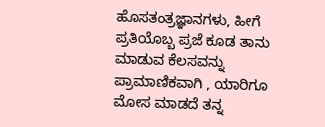ಹೊಸತಂತ್ರಜ್ಞಾನಗಳು, ಹೀಗೆ ಪ್ರತಿಯೊಬ್ಬ ಪ್ರಜೆ ಕೂಡ ತಾನು ಮಾಡುವ ಕೆಲಸವನ್ನು ಪ್ರಾಮಾಣಿಕವಾಗಿ , ಯಾರಿಗೂ ಮೋಸ ಮಾಡದೆ ತನ್ನ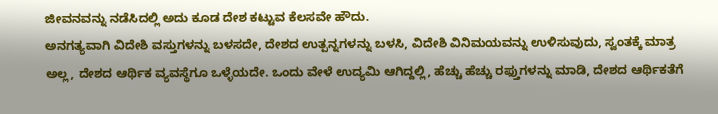ಜೀವನವನ್ನು ನಡೆಸಿದಲ್ಲಿ ಅದು ಕೂಡ ದೇಶ ಕಟ್ಟುವ ಕೆಲಸವೇ ಹೌದು.
ಅನಗತ್ಯವಾಗಿ ವಿದೇಶಿ ವಸ್ತುಗಳನ್ನು ಬಳಸದೇ, ದೇಶದ ಉತ್ಪನ್ನಗಳನ್ನು ಬಳಸಿ, ವಿದೇಶಿ ವಿನಿಮಯವನ್ನು ಉಳಿಸುವುದು, ಸ್ವಂತಕ್ಕೆ ಮಾತ್ರ ಅಲ್ಲ, ದೇಶದ ಆರ್ಥಿಕ ವ್ಯವಸ್ಥೆಗೂ ಒಳ್ಳೆಯದೇ. ಒಂದು ವೇಳೆ ಉದ್ಯಮಿ ಆಗಿದ್ದಲ್ಲಿ, ಹೆಚ್ಚು ಹೆಚ್ಚು ರಫ್ತುಗಳನ್ನು ಮಾಡಿ, ದೇಶದ ಆರ್ಥಿಕತೆಗೆ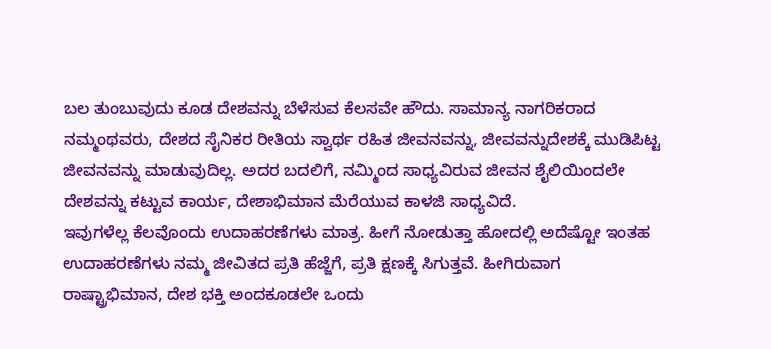ಬಲ ತುಂಬುವುದು ಕೂಡ ದೇಶವನ್ನು ಬೆಳೆಸುವ ಕೆಲಸವೇ ಹೌದು. ಸಾಮಾನ್ಯ ನಾಗರಿಕರಾದ ನಮ್ಮಂಥವರು, ದೇಶದ ಸೈನಿಕರ ರೀತಿಯ ಸ್ವಾರ್ಥ ರಹಿತ ಜೀವನವನ್ನು, ಜೀವವನ್ನುದೇಶಕ್ಕೆ ಮುಡಿಪಿಟ್ಟ ಜೀವನವನ್ನು ಮಾಡುವುದಿಲ್ಲ. ಅದರ ಬದಲಿಗೆ, ನಮ್ಮಿಂದ ಸಾಧ್ಯವಿರುವ ಜೀವನ ಶೈಲಿಯಿಂದಲೇ ದೇಶವನ್ನು ಕಟ್ಟುವ ಕಾರ್ಯ, ದೇಶಾಭಿಮಾನ ಮೆರೆಯುವ ಕಾಳಜಿ ಸಾಧ್ಯವಿದೆ.
ಇವುಗಳೆಲ್ಲ ಕೆಲವೊಂದು ಉದಾಹರಣೆಗಳು ಮಾತ್ರ. ಹೀಗೆ ನೋಡುತ್ತಾ ಹೋದಲ್ಲಿ ಅದೆಷ್ಟೋ ಇಂತಹ ಉದಾಹರಣೆಗಳು ನಮ್ಮ ಜೀವಿತದ ಪ್ರತಿ ಹೆಜ್ಜೆಗೆ, ಪ್ರತಿ ಕ್ಷಣಕ್ಕೆ ಸಿಗುತ್ತವೆ. ಹೀಗಿರುವಾಗ ರಾಷ್ಟ್ರಾಭಿಮಾನ, ದೇಶ ಭಕ್ತಿ ಅಂದಕೂಡಲೇ ಒಂದು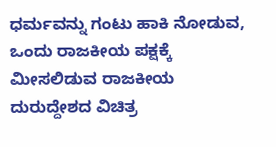ಧರ್ಮವನ್ನು ಗಂಟು ಹಾಕಿ ನೋಡುವ, ಒಂದು ರಾಜಕೀಯ ಪಕ್ಷಕ್ಕೆ ಮೀಸಲಿಡುವ ರಾಜಕೀಯ ದುರುದ್ದೇಶದ ವಿಚಿತ್ರ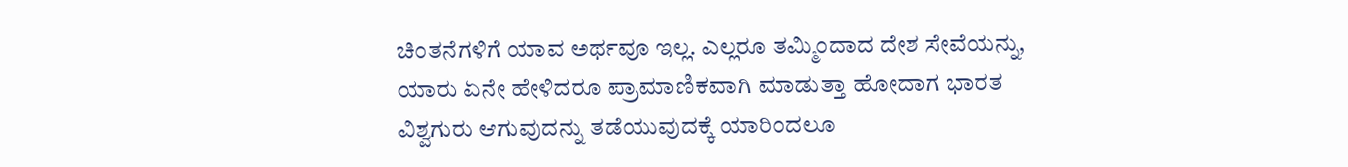ಚಿಂತನೆಗಳಿಗೆ ಯಾವ ಅರ್ಥವೂ ಇಲ್ಲ. ಎಲ್ಲರೂ ತಮ್ಮಿಂದಾದ ದೇಶ ಸೇವೆಯನ್ನು, ಯಾರು ಏನೇ ಹೇಳಿದರೂ ಪ್ರಾಮಾಣಿಕವಾಗಿ ಮಾಡುತ್ತಾ ಹೋದಾಗ ಭಾರತ ವಿಶ್ವಗುರು ಆಗುವುದನ್ನು ತಡೆಯುವುದಕ್ಕೆ ಯಾರಿಂದಲೂ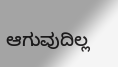ಆಗುವುದಿಲ್ಲ